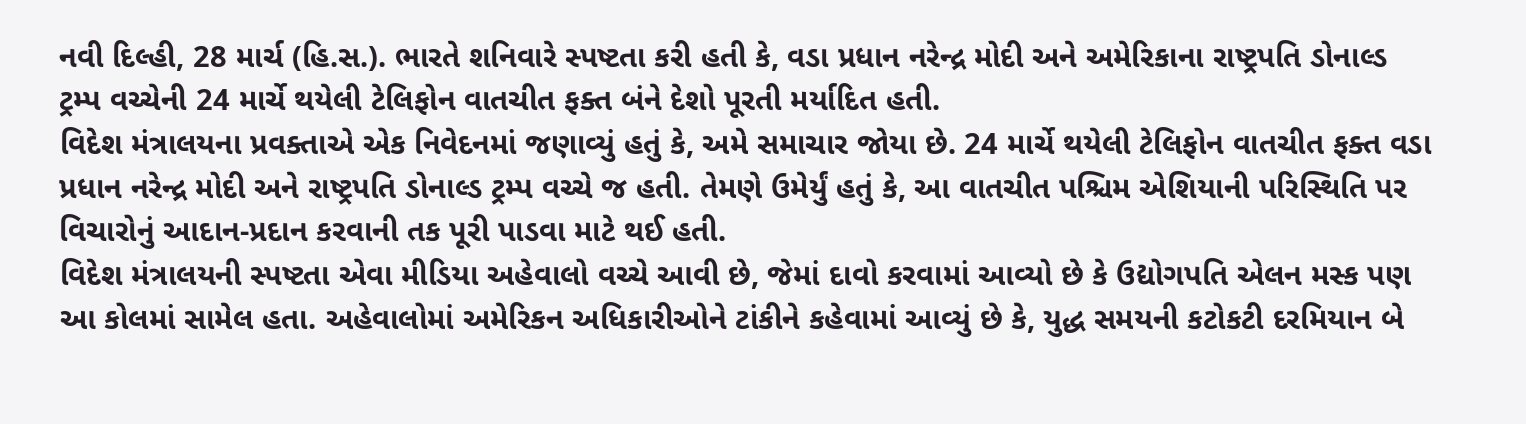નવી દિલ્હી, 28 માર્ચ (હિ.સ.). ભારતે શનિવારે સ્પષ્ટતા કરી હતી કે, વડા પ્રધાન નરેન્દ્ર મોદી અને અમેરિકાના રાષ્ટ્રપતિ ડોનાલ્ડ ટ્રમ્પ વચ્ચેની 24 માર્ચે થયેલી ટેલિફોન વાતચીત ફક્ત બંને દેશો પૂરતી મર્યાદિત હતી.
વિદેશ મંત્રાલયના પ્રવક્તાએ એક નિવેદનમાં જણાવ્યું હતું કે, અમે સમાચાર જોયા છે. 24 માર્ચે થયેલી ટેલિફોન વાતચીત ફક્ત વડા પ્રધાન નરેન્દ્ર મોદી અને રાષ્ટ્રપતિ ડોનાલ્ડ ટ્રમ્પ વચ્ચે જ હતી. તેમણે ઉમેર્યું હતું કે, આ વાતચીત પશ્ચિમ એશિયાની પરિસ્થિતિ પર વિચારોનું આદાન-પ્રદાન કરવાની તક પૂરી પાડવા માટે થઈ હતી.
વિદેશ મંત્રાલયની સ્પષ્ટતા એવા મીડિયા અહેવાલો વચ્ચે આવી છે, જેમાં દાવો કરવામાં આવ્યો છે કે ઉદ્યોગપતિ એલન મસ્ક પણ આ કોલમાં સામેલ હતા. અહેવાલોમાં અમેરિકન અધિકારીઓને ટાંકીને કહેવામાં આવ્યું છે કે, યુદ્ધ સમયની કટોકટી દરમિયાન બે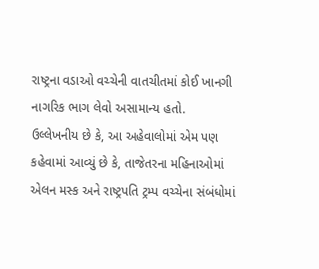રાષ્ટ્રના વડાઓ વચ્ચેની વાતચીતમાં કોઈ ખાનગી નાગરિક ભાગ લેવો અસામાન્ય હતો.
ઉલ્લેખનીય છે કે, આ અહેવાલોમાં એમ પણ કહેવામાં આવ્યું છે કે, તાજેતરના મહિનાઓમાં એલન મસ્ક અને રાષ્ટ્રપતિ ટ્રમ્પ વચ્ચેના સંબંધોમાં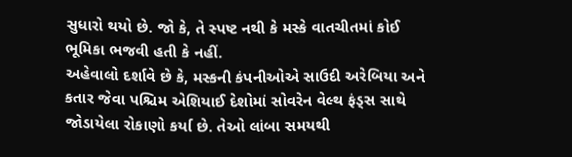સુધારો થયો છે. જો કે, તે સ્પષ્ટ નથી કે મસ્કે વાતચીતમાં કોઈ ભૂમિકા ભજવી હતી કે નહીં.
અહેવાલો દર્શાવે છે કે, મસ્કની કંપનીઓએ સાઉદી અરેબિયા અને કતાર જેવા પશ્ચિમ એશિયાઈ દેશોમાં સોવરેન વેલ્થ ફંડ્સ સાથે જોડાયેલા રોકાણો કર્યા છે. તેઓ લાંબા સમયથી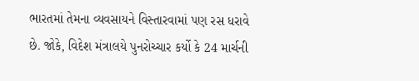ભારતમાં તેમના વ્યવસાયને વિસ્તારવામાં પણ રસ ધરાવે છે. જોકે, વિદેશ મંત્રાલયે પુનરોચ્ચાર કર્યો કે 24 માર્ચની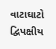વાટાઘાટો દ્વિપક્ષીય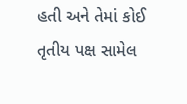હતી અને તેમાં કોઈ તૃતીય પક્ષ સામેલ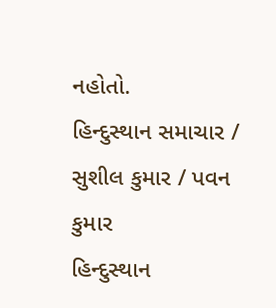નહોતો.
હિન્દુસ્થાન સમાચાર / સુશીલ કુમાર / પવન કુમાર
હિન્દુસ્થાન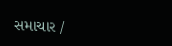સમાચાર /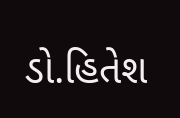ડો.હિતેશ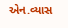એન.વ્યાસ